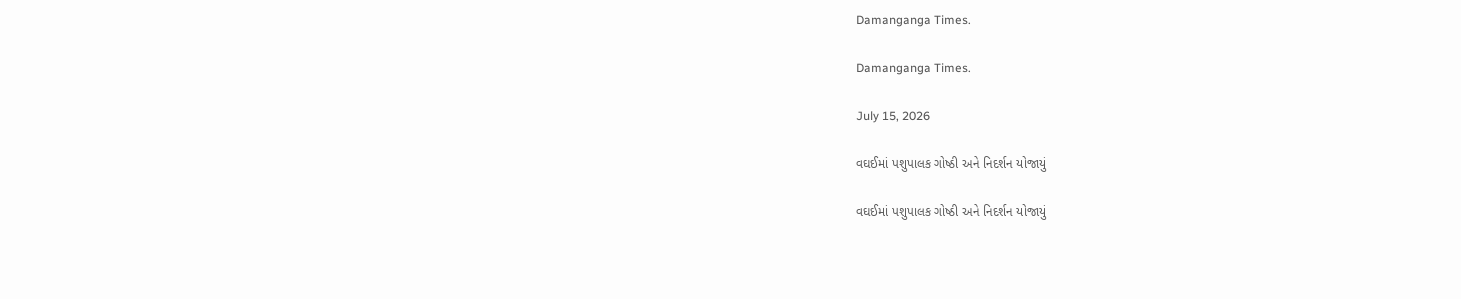Damanganga Times.

Damanganga Times.

July 15, 2026

વઘઈમાં પશુપાલક ગોષ્ઠી અને નિદર્શન યોજાયું

વઘઈમાં પશુપાલક ગોષ્ઠી અને નિદર્શન યોજાયું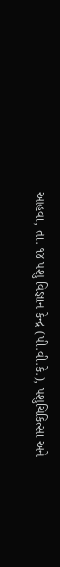આહવા, તા. ૧૪ પશુ વિજ્ઞાન કેન્દ્ર (પી.વી.કે.), પશુચિકિત્સા અને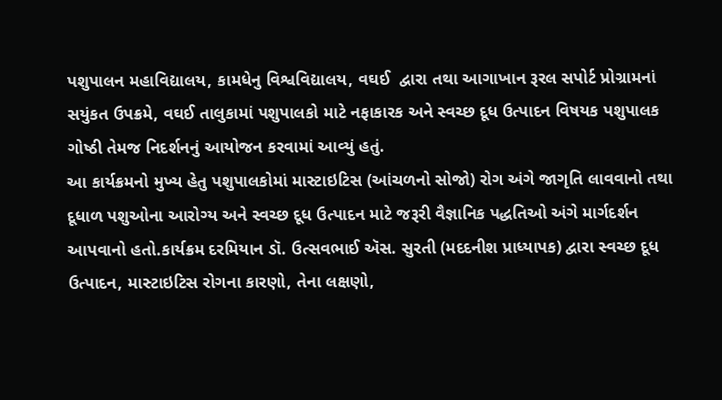પશુપાલન મહાવિદ્યાલય, કામધેનુ વિશ્વવિદ્યાલય, વઘઈ  દ્વારા તથા આગાખાન રૂરલ સપોર્ટ પ્રોગ્રામનાં સયુંકત ઉપક્રમે, વઘઈ તાલુકામાં પશુપાલકો માટે નફાકારક અને સ્વચ્છ દૂધ ઉત્પાદન વિષયક પશુપાલક ગોષ્ઠી તેમજ નિદર્શનનું આયોજન કરવામાં આવ્યું હતું.
આ કાર્યક્રમનો મુખ્ય હેતુ પશુપાલકોમાં માસ્ટાઇટિસ (આંચળનો સોજો) રોગ અંગે જાગૃતિ લાવવાનો તથા દૂધાળ પશુઓના આરોગ્ય અને સ્વચ્છ દૂધ ઉત્પાદન માટે જરૂરી વૈજ્ઞાનિક પદ્ધતિઓ અંગે માર્ગદર્શન આપવાનો હતો.કાર્યક્રમ દરમિયાન ડૉ. ઉત્સવભાઈ ઍસ. સુરતી (મદદનીશ પ્રાધ્યાપક) દ્વારા સ્વચ્છ દૂધ ઉત્પાદન, માસ્ટાઇટિસ રોગના કારણો, તેના લક્ષણો,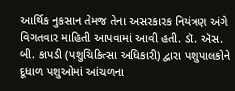આર્થિક નુકસાન તેમજ તેના અસરકારક નિયંત્રણ અંગે વિગતવાર માહિતી આપવામાં આવી હતી. ડૉ. ઍસ. બી. કાપડી (પશુચિકિત્સા અધિકારી) દ્વારા પશુપાલકોને દૂધાળ પશુઓમાં આંચળના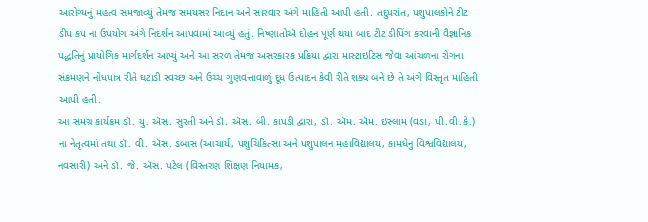આરોગ્યનું મહત્વ સમજાવ્યું તેમજ સમયસર નિદાન અને સારવાર અંગે માહિતી આપી હતી. તદુપરાંત, પશુપાલકોને ટીટ ડીપ કપ ના ઉપયોગ અંગે નિદર્શન આપવામાં આવ્યું હતું. નિષ્ણાતોઍ દોહન પૂર્ણ થયા બાદ ટીટ ડીપિંગ કરવાની વૈજ્ઞાનિક પદ્ધતિનું પ્રાયોગિક માર્ગદર્શન આપ્યું અને આ સરળ તેમજ અસરકારક પ્રક્રિયા દ્વારા માસ્ટાઇટિસ જેવા આંચળના રોગના સંક્રમણને નોંધપાત્ર રીતે ઘટાડી સ્વચ્છ અને ઉચ્ચ ગુણવત્તાવાળું દૂધ ઉત્પાદન કેવી રીતે શક્ય બને છે તે અંગે વિસ્તૃત માહિતી આપી હતી.
આ સમગ્ર કાર્યક્રમ ડૉ. યુ. ઍસ. સુરતી અને ડૉ. ઍસ. બી. કાપડી દ્વારા, ડૉ. ઍમ. ઍમ. ઇસ્લામ (વડા, પી.વી.કે.) ના નેતૃત્વમાં તથા ડૉ. વી. ઍસ. ડબાસ (આચાર્ય, પશુચિકિત્સા અને પશુપાલન મહાવિદ્યાલય, કામધેનુ વિશ્વવિદ્યાલય, નવસારી) અને ડૉ. જે. ઍસ. પટેલ (વિસ્તરણ શિક્ષણ નિયામક,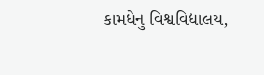કામધેનુ વિશ્વવિદ્યાલય,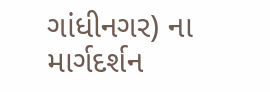ગાંધીનગર) ના માર્ગદર્શન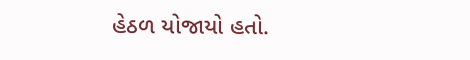હેઠળ યોજાયો હતો.